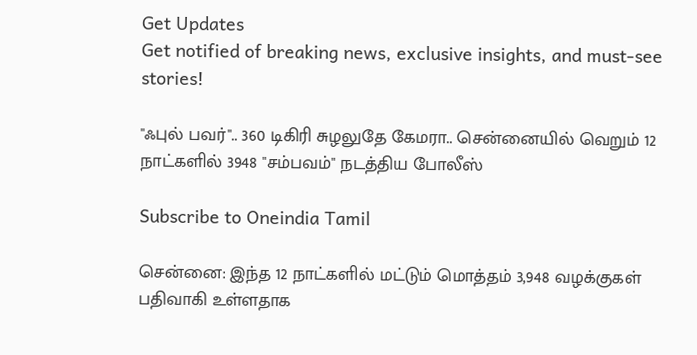Get Updates
Get notified of breaking news, exclusive insights, and must-see stories!

"ஃபுல் பவர்".. 360 டிகிரி சுழலுதே கேமரா.. சென்னையில் வெறும் 12 நாட்களில் 3948 "சம்பவம்" நடத்திய போலீஸ்

Subscribe to Oneindia Tamil

சென்னை: இந்த 12 நாட்களில் மட்டும் மொத்தம் 3,948 வழக்குகள் பதிவாகி உள்ளதாக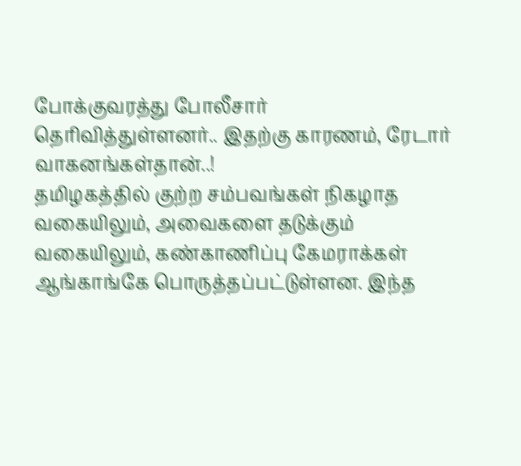போக்குவரத்து போலீசார் தெரிவித்துள்ளனர்.. இதற்கு காரணம், ரேடார் வாகனங்கள்தான்..!
தமிழகத்தில் குற்ற சம்பவங்கள் நிகழாத வகையிலும், அவைகளை தடுக்கும் வகையிலும், கண்காணிப்பு கேமராக்கள் ஆங்காங்கே பொருத்தப்பட்டுள்ளன. இந்த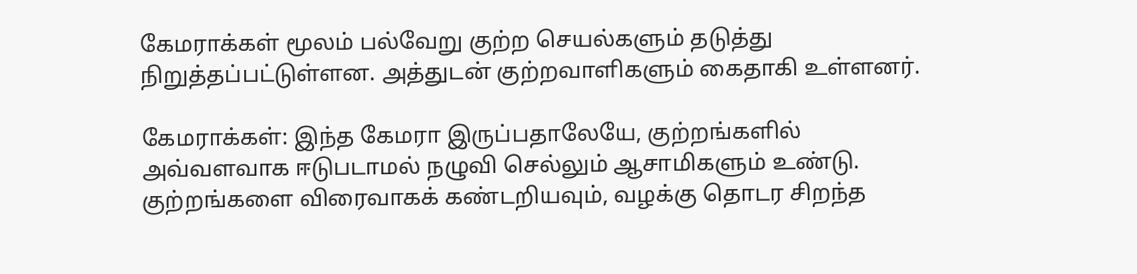கேமராக்கள் மூலம் பல்வேறு குற்ற செயல்களும் தடுத்து நிறுத்தப்பட்டுள்ளன. அத்துடன் குற்றவாளிகளும் கைதாகி உள்ளனர்.

கேமராக்கள்: இந்த கேமரா இருப்பதாலேயே, குற்றங்களில் அவ்வளவாக ஈடுபடாமல் நழுவி செல்லும் ஆசாமிகளும் உண்டு. குற்றங்களை விரைவாகக் கண்டறியவும், வழக்கு தொடர சிறந்த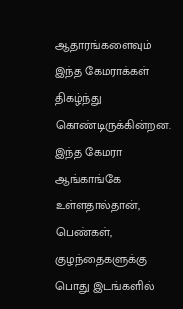ஆதாரங்களைவும் இந்த கேமராக்கள் திகழ்ந்து கொண்டிருக்கின்றன. இந்த கேமரா ஆங்காங்கே உள்ளதால்தான், பெண்கள், குழந்தைகளுக்கு பொது இடங்களில்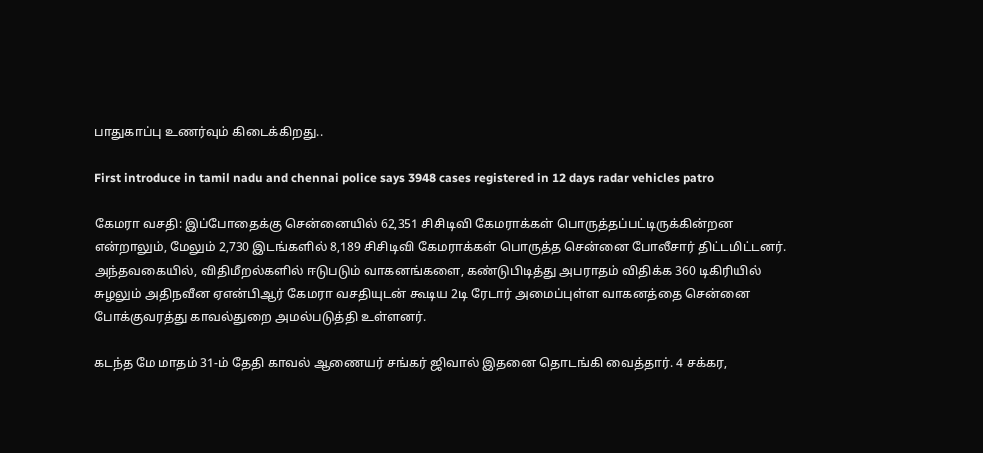பாதுகாப்பு உணர்வும் கிடைக்கிறது..

First introduce in tamil nadu and chennai police says 3948 cases registered in 12 days radar vehicles patro

கேமரா வசதி: இப்போதைக்கு சென்னையில் 62,351 சிசிடிவி கேமராக்கள் பொருத்தப்பட்டிருக்கின்றன என்றாலும், மேலும் 2,730 இடங்களில் 8,189 சிசிடிவி கேமராக்கள் பொருத்த சென்னை போலீசார் திட்டமிட்டனர். அந்தவகையில், விதிமீறல்களில் ஈடுபடும் வாகனங்களை, கண்டுபிடித்து அபராதம் விதிக்க 360 டிகிரியில் சுழலும் அதிநவீன ஏஎன்பிஆர் கேமரா வசதியுடன் கூடிய 2டி ரேடார் அமைப்புள்ள வாகனத்தை சென்னை போக்குவரத்து காவல்துறை அமல்படுத்தி உள்ளனர்.

கடந்த மே மாதம் 31-ம் தேதி காவல் ஆணையர் சங்கர் ஜிவால் இதனை தொடங்கி வைத்தார். 4 சக்கர,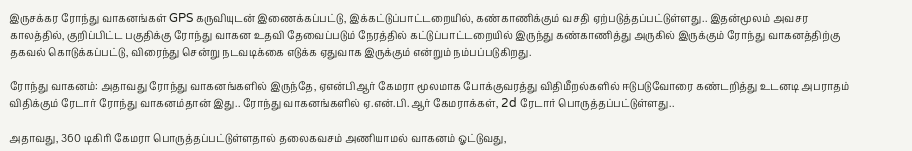இருசக்கர ரோந்து வாகனங்கள் GPS கருவியுடன் இணைக்கப்பட்டு, இக்கட்டுப்பாட்டறையில், கண்காணிக்கும் வசதி ஏற்படுத்தப்பட்டுள்ளது.. இதன்மூலம் அவசர காலத்தில், குறிப்பிட்ட பகுதிக்கு ரோந்து வாகன உதவி தேவைப்படும் நேரத்தில் கட்டுப்பாட்டறையில் இருந்து கண்காணித்து அருகில் இருக்கும் ரோந்து வாகனத்திற்கு தகவல் கொடுக்கப்பட்டு, விரைந்து சென்று நடவடிக்கை எடுக்க ஏதுவாக இருக்கும் என்றும் நம்பப்படுகிறது.

ரோந்து வாகனம்: அதாவது ரோந்து வாகனங்களில் இருந்தே, ஏஎன்பிஆர் கேமரா மூலமாக போக்குவரத்து விதிமீறல்களில் ஈடுபடுவோரை கண்டறித்து உடனடி அபராதம் விதிக்கும் ரேடார் ரோந்து வாகனம்தான் இது.. ரோந்து வாகனங்களில் ஏ.என்.பி.ஆர் கேமராக்கள், 2d ரேடார் பொருத்தப்பட்டுள்ளது..

அதாவது, 360 டிகிரி கேமரா பொருத்தப்பட்டுள்ளதால் தலைகவசம் அணியாமல் வாகனம் ஓட்டுவது,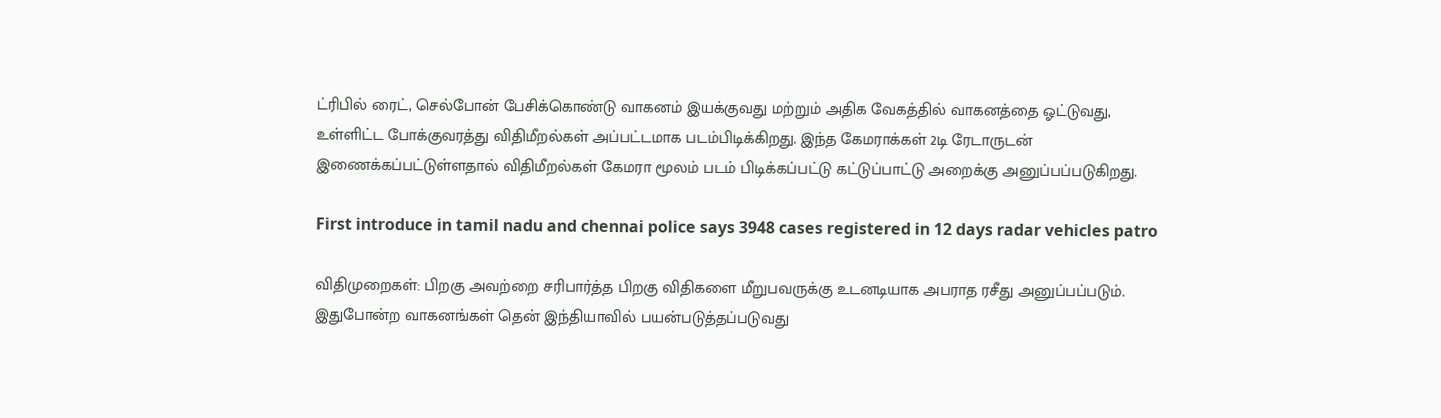ட்ரிபில் ரைட், செல்போன் பேசிக்கொண்டு வாகனம் இயக்குவது மற்றும் அதிக வேகத்தில் வாகனத்தை ஓட்டுவது, உள்ளிட்ட போக்குவரத்து விதிமீறல்கள் அப்பட்டமாக படம்பிடிக்கிறது. இந்த கேமராக்கள் 2டி ரேடாருடன் இணைக்கப்பட்டுள்ளதால் விதிமீறல்கள் கேமரா மூலம் படம் பிடிக்கப்பட்டு கட்டுப்பாட்டு அறைக்கு அனுப்பப்படுகிறது.

First introduce in tamil nadu and chennai police says 3948 cases registered in 12 days radar vehicles patro

விதிமுறைகள்: பிறகு அவற்றை சரிபார்த்த பிறகு விதிகளை மீறுபவருக்கு உடனடியாக அபராத ரசீது அனுப்பப்படும். இதுபோன்ற வாகனங்கள் தென் இந்தியாவில் பயன்படுத்தப்படுவது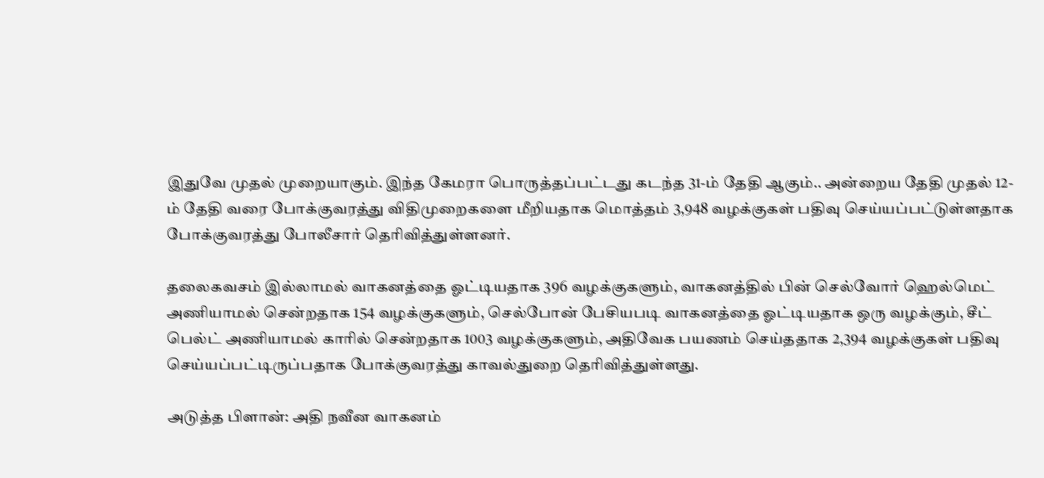இதுவே முதல் முறையாகும். இந்த கேமரா பொருத்தப்பட்டது கடந்த 31-ம் தேதி ஆகும்.. அன்றைய தேதி முதல் 12-ம் தேதி வரை போக்குவரத்து விதிமுறைகளை மீறியதாக மொத்தம் 3,948 வழக்குகள் பதிவு செய்யப்பட்டுள்ளதாக போக்குவரத்து போலீசார் தெரிவித்துள்ளனர்.

தலைகவசம் இல்லாமல் வாகனத்தை ஓட்டியதாக 396 வழக்குகளும், வாகனத்தில் பின் செல்வோர் ஹெல்மெட் அணியாமல் சென்றதாக 154 வழக்குகளும், செல்போன் பேசியபடி வாகனத்தை ஓட்டியதாக ஒரு வழக்கும், சீட் பெல்ட் அணியாமல் காரில் சென்றதாக 1003 வழக்குகளும், அதிவேக பயணம் செய்ததாக 2,394 வழக்குகள் பதிவு செய்யப்பட்டிருப்பதாக போக்குவரத்து காவல்துறை தெரிவித்துள்ளது.

அடுத்த பிளான்: அதி நவீன வாகனம்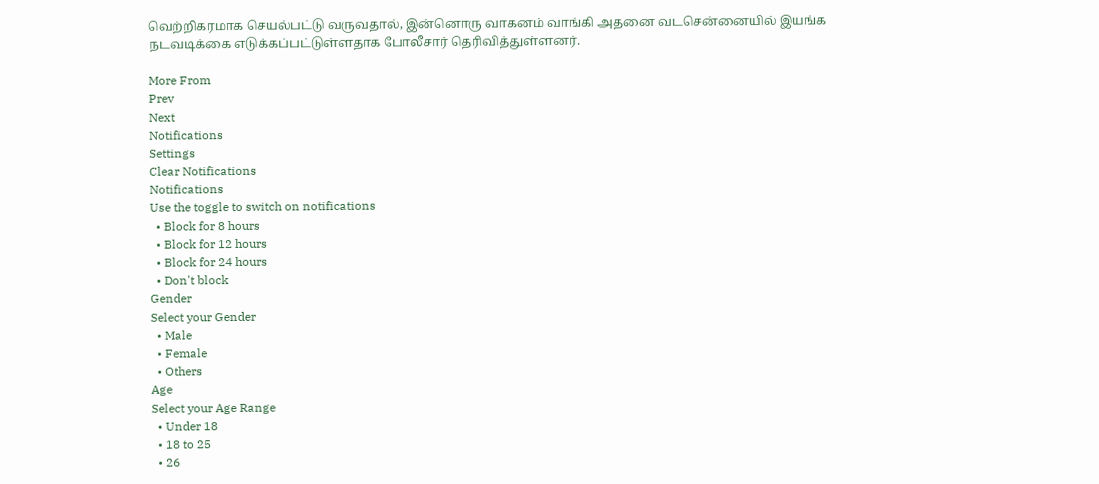வெற்றிகரமாக செயல்பட்டு வருவதால், இன்னொரு வாகனம் வாங்கி அதனை வடசென்னையில் இயங்க நடவடிக்கை எடுக்கப்பட்டுள்ளதாக போலீசார் தெரிவித்துள்ளனர்.

More From
Prev
Next
Notifications
Settings
Clear Notifications
Notifications
Use the toggle to switch on notifications
  • Block for 8 hours
  • Block for 12 hours
  • Block for 24 hours
  • Don't block
Gender
Select your Gender
  • Male
  • Female
  • Others
Age
Select your Age Range
  • Under 18
  • 18 to 25
  • 26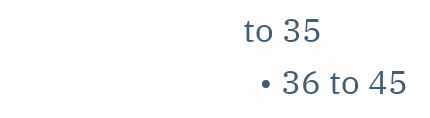to 35
  • 36 to 45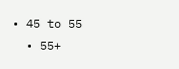• 45 to 55
  • 55+